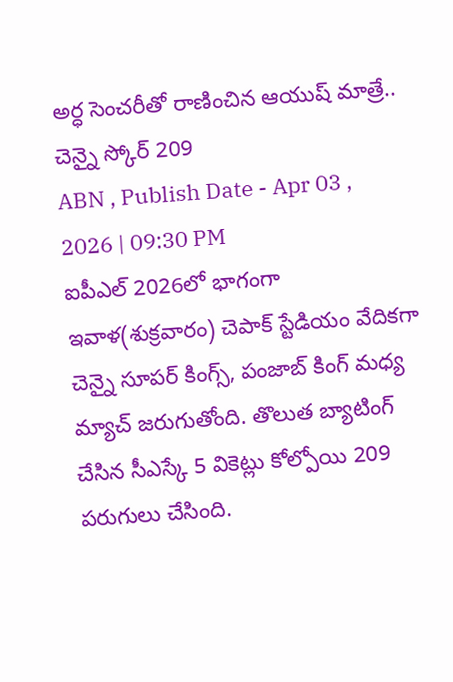అర్ధ సెంచరీతో రాణించిన ఆయుష్ మాత్రే.. చెన్నై స్కోర్ 209
ABN , Publish Date - Apr 03 , 2026 | 09:30 PM
ఐపీఎల్ 2026లో భాగంగా ఇవాళ(శుక్రవారం) చెపాక్ స్టేడియం వేదికగా చెన్నై సూపర్ కింగ్స్, పంజాబ్ కింగ్ మధ్య మ్యాచ్ జరుగుతోంది. తొలుత బ్యాటింగ్ చేసిన సీఎస్కే 5 వికెట్లు కోల్పోయి 209 పరుగులు చేసింది.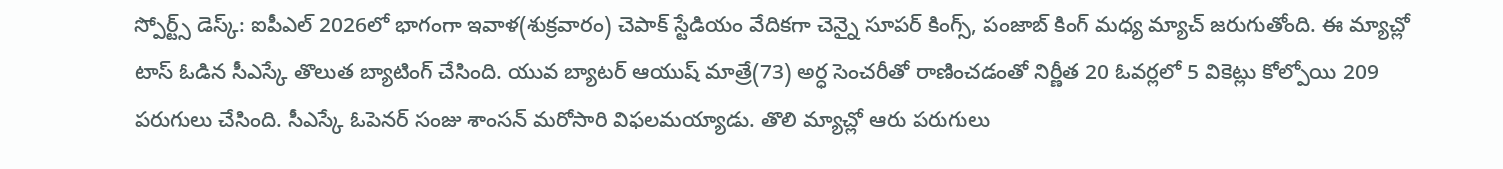స్పోర్ట్స్ డెస్క్: ఐపీఎల్ 2026లో భాగంగా ఇవాళ(శుక్రవారం) చెపాక్ స్టేడియం వేదికగా చెన్నై సూపర్ కింగ్స్, పంజాబ్ కింగ్ మధ్య మ్యాచ్ జరుగుతోంది. ఈ మ్యాచ్లో టాస్ ఓడిన సీఎస్కే తొలుత బ్యాటింగ్ చేసింది. యువ బ్యాటర్ ఆయుష్ మాత్రే(73) అర్ధ సెంచరీతో రాణించడంతో నిర్ణీత 20 ఓవర్లలో 5 వికెట్లు కోల్పోయి 209 పరుగులు చేసింది. సీఎస్కే ఓపెనర్ సంజు శాంసన్ మరోసారి విఫలమయ్యాడు. తొలి మ్యాచ్లో ఆరు పరుగులు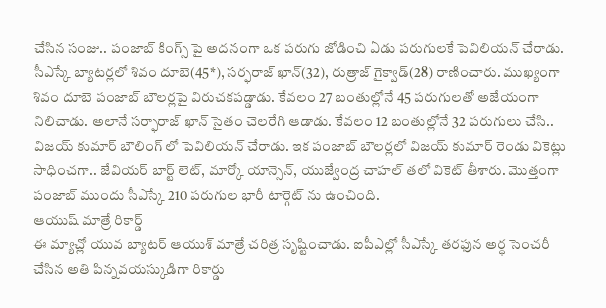చేసిన సంజు.. పంజాబ్ కింగ్స్ పై అదనంగా ఒక పరుగు జోడించి ఏడు పరుగులకే పెవిలియన్ చేరాడు.
సీఎస్కే బ్యాటర్లలో శివం దూబె(45*), సర్ఫరాజ్ ఖాన్(32), రుత్రాజ్ గైక్వాడ్(28) రాణించారు. ముఖ్యంగా శివం దూబె పంజాబ్ బౌలర్లపై విరుచకపడ్డాడు. కేవలం 27 బంతుల్లోనే 45 పరుగులతో అజేయంగా నిలిచాడు. అలానే సర్ఫారాజ్ ఖాన్ సైతం చెలరేగి ఆడాడు. కేవలం 12 బంతుల్లోనే 32 పరుగులు చేసి.. విజయ్ కుమార్ బౌలింగ్ లో పెవిలియన్ చేరాడు. ఇక పంజాబ్ బౌలర్లలో విజయ్ కుమార్ రెండు వికెట్లు సాధించగా.. జేవియర్ బార్ట్ లెట్, మార్కో యాన్సెన్, యుజ్వేంద్ర చాహల్ తలో వికెట్ తీశారు. మొత్తంగా పంజాబ్ ముందు సీఎస్కే 210 పరుగుల భారీ టార్గెట్ ను ఉంచింది.
ఆయుష్ మాత్రే రికార్డ్
ఈ మ్యాచ్లో యువ బ్యాటర్ ఆయుశ్ మాత్రే చరిత్ర సృష్టించాడు. ఐపీఎల్లో సీఎస్కే తరఫున అర్ధ సెంచరీ చేసిన అతి పిన్నవయస్కుడిగా రికార్డు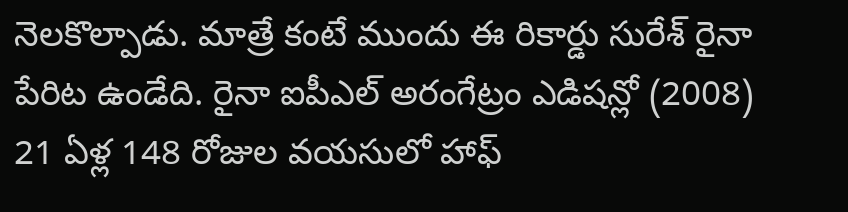నెలకొల్పాడు. మాత్రే కంటే ముందు ఈ రికార్డు సురేశ్ రైనా పేరిట ఉండేది. రైనా ఐపీఎల్ అరంగేట్రం ఎడిషన్లో (2008) 21 ఏళ్ల 148 రోజుల వయసులో హాఫ్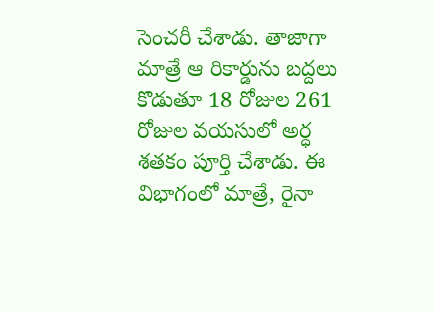సెంచరీ చేశాడు. తాజాగా మాత్రే ఆ రికార్డును బద్దలు కొడుతూ 18 రోజుల 261 రోజుల వయసులో అర్ధ శతకం పూర్తి చేశాడు. ఈ విభాగంలో మాత్రే, రైనా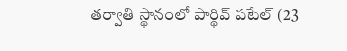తర్వాతి స్థానంలో పార్థివ్ పటేల్ (23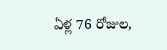ఏళ్ల 76 రోజుల,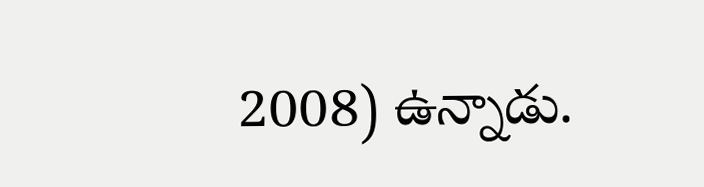2008) ఉన్నాడు.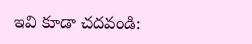ఇవి కూడా చదవండి: